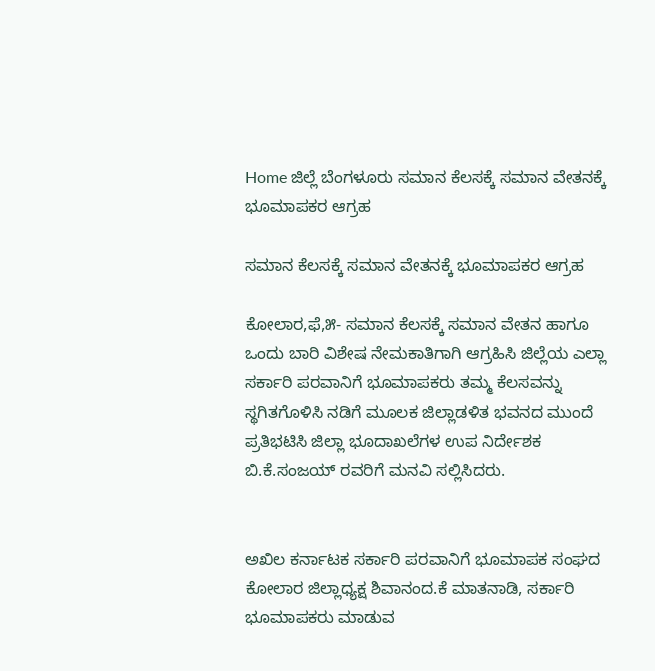Home ಜಿಲ್ಲೆ ಬೆಂಗಳೂರು ಸಮಾನ ಕೆಲಸಕ್ಕೆ ಸಮಾನ ವೇತನಕ್ಕೆ ಭೂಮಾಪಕರ ಆಗ್ರಹ

ಸಮಾನ ಕೆಲಸಕ್ಕೆ ಸಮಾನ ವೇತನಕ್ಕೆ ಭೂಮಾಪಕರ ಆಗ್ರಹ

ಕೋಲಾರ,ಫೆ,೫- ಸಮಾನ ಕೆಲಸಕ್ಕೆ ಸಮಾನ ವೇತನ ಹಾಗೂ ಒಂದು ಬಾರಿ ವಿಶೇಷ ನೇಮಕಾತಿಗಾಗಿ ಆಗ್ರಹಿಸಿ ಜಿಲ್ಲೆಯ ಎಲ್ಲಾ ಸರ್ಕಾರಿ ಪರವಾನಿಗೆ ಭೂಮಾಪಕರು ತಮ್ಮ ಕೆಲಸವನ್ನು ಸ್ಥಗಿತಗೊಳಿಸಿ ನಡಿಗೆ ಮೂಲಕ ಜಿಲ್ಲಾಡಳಿತ ಭವನದ ಮುಂದೆ ಪ್ರತಿಭಟಿಸಿ ಜಿಲ್ಲಾ ಭೂದಾಖಲೆಗಳ ಉಪ ನಿರ್ದೇಶಕ ಬಿ.ಕೆ.ಸಂಜಯ್ ರವರಿಗೆ ಮನವಿ ಸಲ್ಲಿಸಿದರು.


ಅಖಿಲ ಕರ್ನಾಟಕ ಸರ್ಕಾರಿ ಪರವಾನಿಗೆ ಭೂಮಾಪಕ ಸಂಘದ ಕೋಲಾರ ಜಿಲ್ಲಾಧ್ಯಕ್ಷ ಶಿವಾನಂದ.ಕೆ ಮಾತನಾಡಿ, ಸರ್ಕಾರಿ ಭೂಮಾಪಕರು ಮಾಡುವ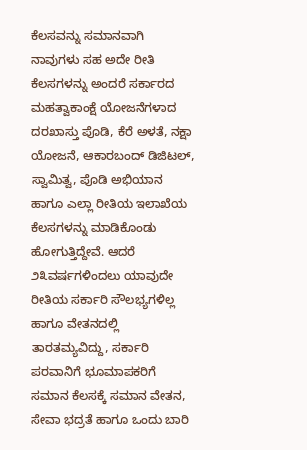ಕೆಲಸವನ್ನು ಸಮಾನವಾಗಿ ನಾವುಗಳು ಸಹ ಅದೇ ರೀತಿ ಕೆಲಸಗಳನ್ನು ಅಂದರೆ ಸರ್ಕಾರದ ಮಹತ್ವಾಕಾಂಕ್ಷೆ ಯೋಜನೆಗಳಾದ ದರಖಾಸ್ತು ಪೊಡಿ, ಕೆರೆ ಅಳತೆ, ನಕ್ಷಾ ಯೋಜನೆ, ಆಕಾರಬಂದ್ ಡಿಜಿಟಲ್, ಸ್ವಾಮಿತ್ವ, ಪೊಡಿ ಅಭಿಯಾನ ಹಾಗೂ ಎಲ್ಲಾ ರೀತಿಯ ಇಲಾಖೆಯ ಕೆಲಸಗಳನ್ನು ಮಾಡಿಕೊಂಡು ಹೋಗುತ್ತಿದ್ದೇವೆ. ಆದರೆ ೨೩ವರ್ಷಗಳಿಂದಲು ಯಾವುದೇ ರೀತಿಯ ಸರ್ಕಾರಿ ಸೌಲಭ್ಯಗಳಿಲ್ಲ ಹಾಗೂ ವೇತನದಲ್ಲಿ ತಾರತಮ್ಯವಿದ್ದು, ಸರ್ಕಾರಿ ಪರವಾನಿಗೆ ಭೂಮಾಪಕರಿಗೆ ಸಮಾನ ಕೆಲಸಕ್ಕೆ ಸಮಾನ ವೇತನ, ಸೇವಾ ಭದ್ರತೆ ಹಾಗೂ ಒಂದು ಬಾರಿ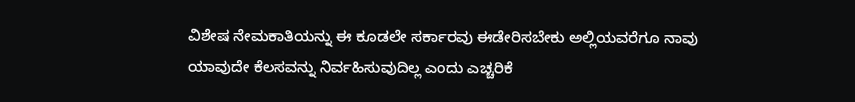ವಿಶೇಷ ನೇಮಕಾತಿಯನ್ನು ಈ ಕೂಡಲೇ ಸರ್ಕಾರವು ಈಡೇರಿಸಬೇಕು ಅಲ್ಲಿಯವರೆಗೂ ನಾವು ಯಾವುದೇ ಕೆಲಸವನ್ನು ನಿರ್ವಹಿಸುವುದಿಲ್ಲ ಎಂದು ಎಚ್ಚರಿಕೆ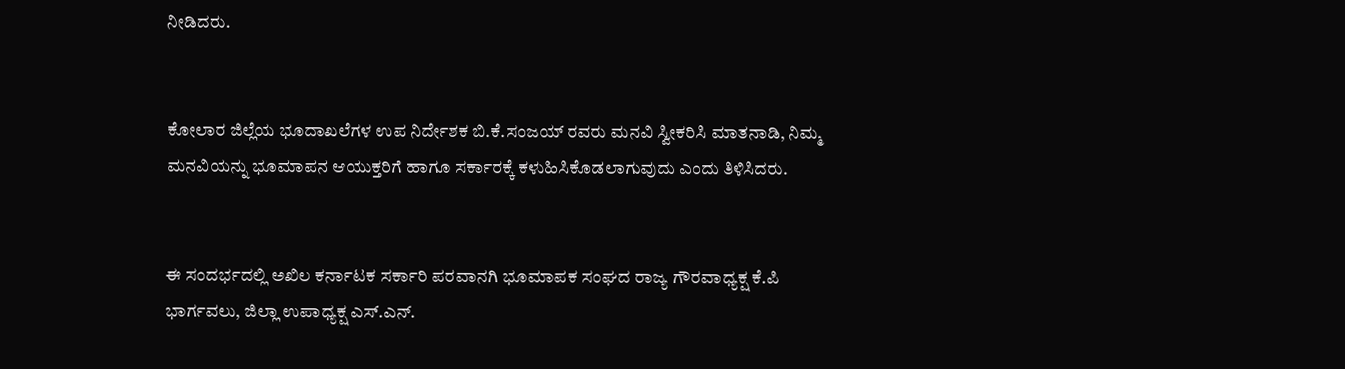ನೀಡಿದರು.


ಕೋಲಾರ ಜಿಲ್ಲೆಯ ಭೂದಾಖಲೆಗಳ ಉಪ ನಿರ್ದೇಶಕ ಬಿ.ಕೆ.ಸಂಜಯ್ ರವರು ಮನವಿ ಸ್ವೀಕರಿಸಿ ಮಾತನಾಡಿ, ನಿಮ್ಮ ಮನವಿಯನ್ನು ಭೂಮಾಪನ ಆಯುಕ್ತರಿಗೆ ಹಾಗೂ ಸರ್ಕಾರಕ್ಕೆ ಕಳುಹಿಸಿಕೊಡಲಾಗುವುದು ಎಂದು ತಿಳಿಸಿದರು.


ಈ ಸಂದರ್ಭದಲ್ಲಿ ಅಖಿಲ ಕರ್ನಾಟಕ ಸರ್ಕಾರಿ ಪರವಾನಗಿ ಭೂಮಾಪಕ ಸಂಘದ ರಾಜ್ಯ ಗೌರವಾಧ್ಯಕ್ಷ ಕೆ.ಪಿ ಭಾರ್ಗವಲು, ಜಿಲ್ಲಾ ಉಪಾಧ್ಯಕ್ಷ ಎಸ್.ಎನ್.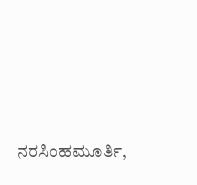ನರಸಿಂಹಮೂರ್ತಿ,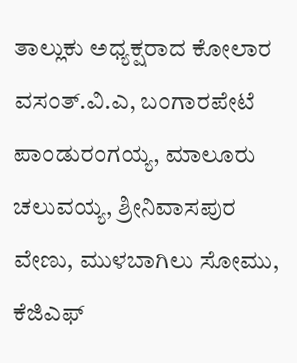ತಾಲ್ಲುಕು ಅಧ್ಯಕ್ಷರಾದ ಕೋಲಾರ ವಸಂತ್.ವಿ.ಎ, ಬಂಗಾರಪೇಟೆ ಪಾಂಡುರಂಗಯ್ಯ, ಮಾಲೂರು ಚಲುವಯ್ಯ, ಶ್ರೀನಿವಾಸಪುರ ವೇಣು, ಮುಳಬಾಗಿಲು ಸೋಮು, ಕೆಜಿಎಫ್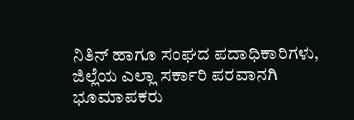ನಿತಿನ್ ಹಾಗೂ ಸಂಘದ ಪದಾಧಿಕಾರಿಗಳು, ಜಿಲ್ಲೆಯ ಎಲ್ಲಾ ಸರ್ಕಾರಿ ಪರವಾನಗಿ ಭೂಮಾಪಕರು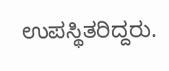ಉಪಸ್ಥಿತರಿದ್ದರು.